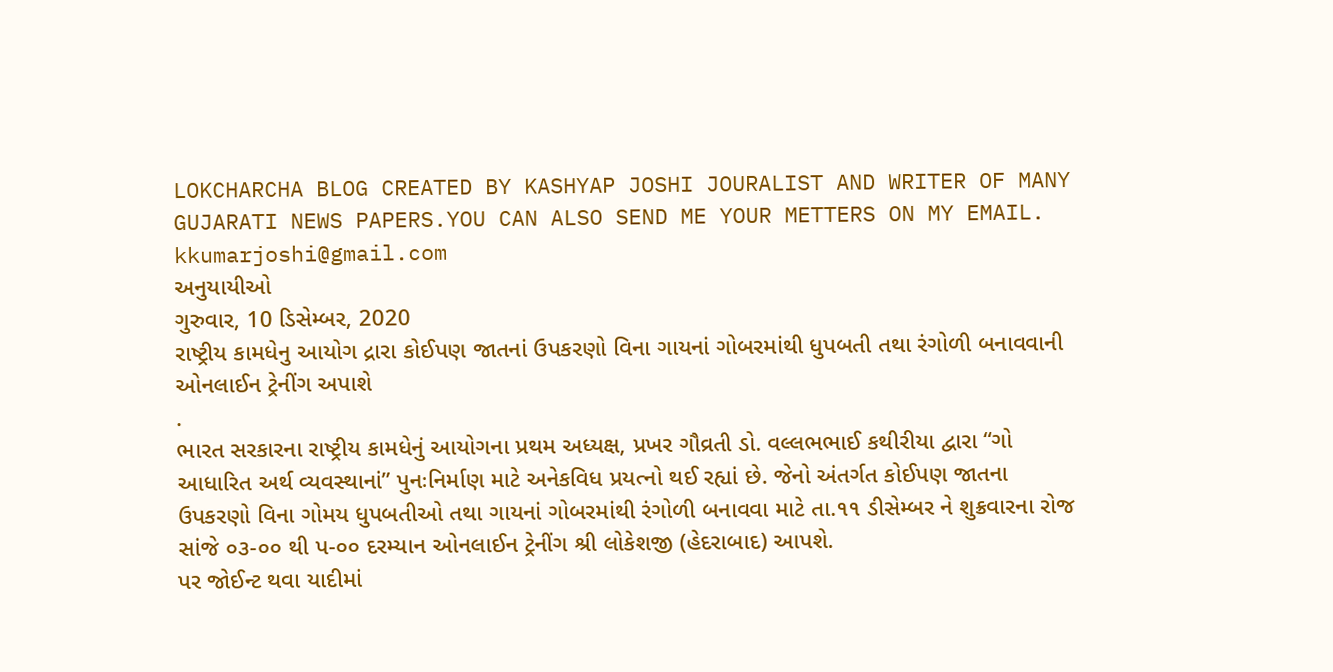LOKCHARCHA BLOG CREATED BY KASHYAP JOSHI JOURALIST AND WRITER OF MANY GUJARATI NEWS PAPERS.YOU CAN ALSO SEND ME YOUR METTERS ON MY EMAIL. kkumarjoshi@gmail.com
અનુયાયીઓ
ગુરુવાર, 10 ડિસેમ્બર, 2020
રાષ્ટ્રીય કામધેનુ આયોગ દ્રારા કોઈપણ જાતનાં ઉપકરણો વિના ગાયનાં ગોબરમાંથી ધુપબતી તથા રંગોળી બનાવવાની ઓનલાઈન ટ્રેનીંગ અપાશે
.
ભારત સરકારના રાષ્ટ્રીય કામધેનું આયોગના પ્રથમ અધ્યક્ષ, પ્રખર ગૌવ્રતી ડો. વલ્લભભાઈ કથીરીયા દ્વારા “ગો આધારિત અર્થ વ્યવસ્થાનાં” પુનઃનિર્માણ માટે અનેકવિધ પ્રયત્નો થઈ રહ્યાં છે. જેનો અંતર્ગત કોઈપણ જાતના ઉપકરણો વિના ગોમય ધુપબતીઓ તથા ગાયનાં ગોબરમાંથી રંગોળી બનાવવા માટે તા.૧૧ ડીસેમ્બર ને શુક્રવારના રોજ સાંજે ૦૩-૦૦ થી પ-૦૦ દરમ્યાન ઓનલાઈન ટ્રેનીંગ શ્રી લોકેશજી (હેદરાબાદ) આપશે.
પર જોઈન્ટ થવા યાદીમાં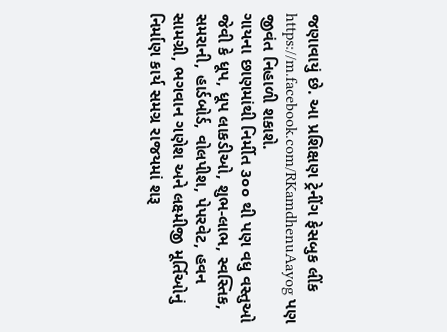જણાવાયું છે. આ પ્રશિક્ષણ ટ્રેનીંગ ફેસબુક લીંક https://m.facebook.com/RKamdhenuAayog પણ જીવંત નિહાળી શકાશે.
ગાયના છાણમાંથી નિર્મીત ૩૦૦ થી પણ વધુ વસ્તુઓ જેવી કે ધૂપ, ધૂપ લાકડીઓ, શુભ-લાભ, સ્વસ્તિક, સમરાની, હાર્ડબોર્ડ, વોલપીશ, પેપરવેટ, હવન સામગ્રી, ભગવાન ગણેશ અને લક્ષ્મીજી મૂર્તિઓનું નિર્માણ કાર્ય સમગ્ર રાજયમાં શરૂ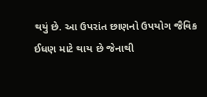થયું છે. આ ઉપરાંત છાણનો ઉપયોગ જૈવિક ઈધણ માટે થાય છે જેનાથી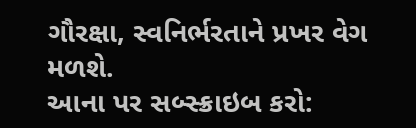ગૌરક્ષા, સ્વનિર્ભરતાને પ્રખર વેગ મળશે.
આના પર સબ્સ્ક્રાઇબ કરો: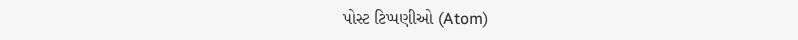પોસ્ટ ટિપ્પણીઓ (Atom)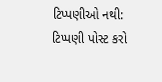ટિપ્પણીઓ નથી:
ટિપ્પણી પોસ્ટ કરો